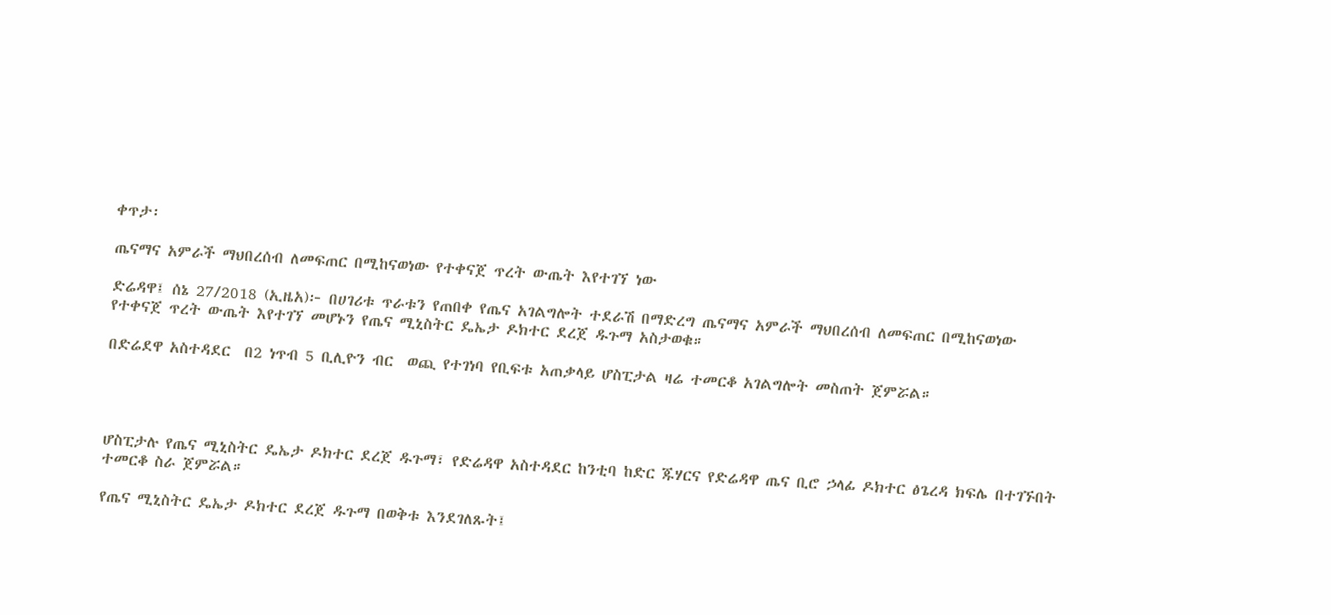ቀጥታ፡

ጤናማና አምራች ማህበረሰብ ለመፍጠር በሚከናወነው የተቀናጀ ጥረት ውጤት እየተገኘ ነው

ድሬዳዋ፤ ሰኔ 27/2018 (ኢዜአ)፦ በሀገሪቱ ጥራቱን የጠበቀ የጤና አገልግሎት ተደራሽ በማድረግ ጤናማና አምራች ማህበረሰብ ለመፍጠር በሚከናወነው የተቀናጀ ጥረት ውጤት እየተገኘ መሆኑን የጤና ሚኒስትር ዴኤታ ዶክተር ደረጀ ዱጉማ አስታወቁ።

በድሬደዋ አስተዳደር  በ2 ነጥብ 5 ቢሊዮን ብር  ወጪ የተገነባ የቢፍቱ አጠቃላይ ሆስፒታል ዛሬ ተመርቆ አገልግሎት መስጠት ጀምሯል።




ሆስፒታሉ የጤና ሚኒስትር ዴኤታ ዶክተር ደረጀ ዱጉማ፣ የድሬዳዋ አስተዳደር ከንቲባ ከድር ጁሃርና የድሬዳዋ ጤና ቢሮ ኃላፊ ዶክተር ፅጌረዳ ክፍሌ በተገኙበት ተመርቆ ስራ ጀምሯል።

የጤና ሚኒስትር ዴኤታ ዶክተር ደረጀ ዱጉማ በወቅቱ እንደገለጹት፤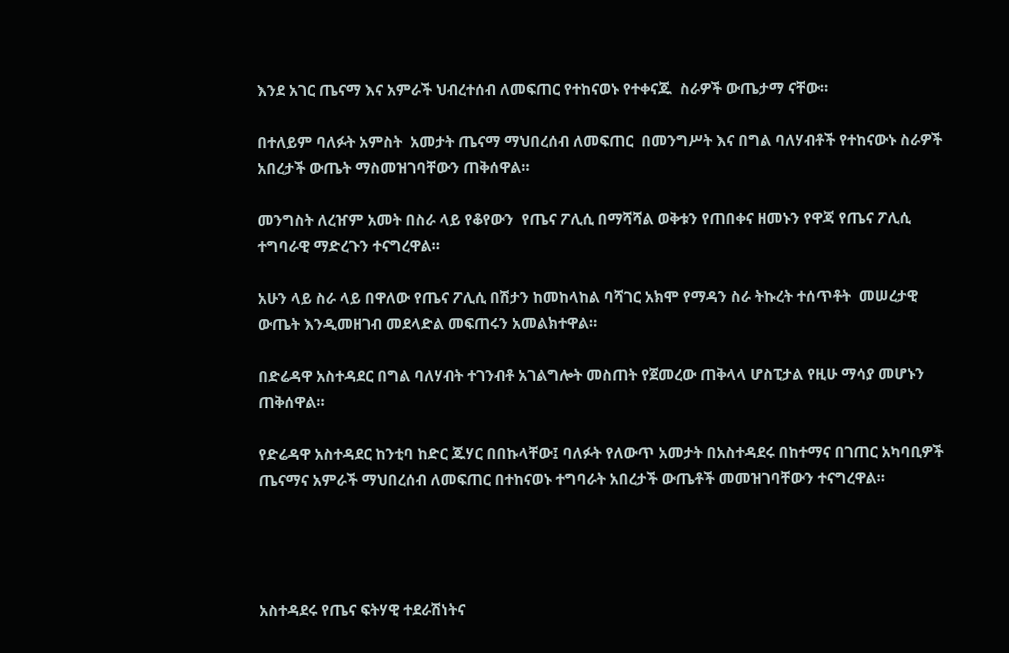እንደ አገር ጤናማ እና አምራች ህብረተሰብ ለመፍጠር የተከናወኑ የተቀናጁ  ስራዎች ውጤታማ ናቸው።

በተለይም ባለፉት አምስት  አመታት ጤናማ ማህበረሰብ ለመፍጠር  በመንግሥት እና በግል ባለሃብቶች የተከናውኑ ስራዎች አበረታች ውጤት ማስመዝገባቸውን ጠቅሰዋል።

መንግስት ለረዠም አመት በስራ ላይ የቆየውን  የጤና ፖሊሲ በማሻሻል ወቅቱን የጠበቀና ዘመኑን የዋጃ የጤና ፖሊሲ ተግባራዊ ማድረጉን ተናግረዋል።

አሁን ላይ ስራ ላይ በዋለው የጤና ፖሊሲ በሽታን ከመከላከል ባሻገር አክሞ የማዳን ስራ ትኩረት ተሰጥቶት  መሠረታዊ ውጤት እንዲመዘገብ መደላድል መፍጠሩን አመልክተዋል።

በድሬዳዋ አስተዳደር በግል ባለሃብት ተገንብቶ አገልግሎት መስጠት የጀመረው ጠቅላላ ሆስፒታል የዚሁ ማሳያ መሆኑን ጠቅሰዋል።

የድሬዳዋ አስተዳደር ከንቲባ ከድር ጁሃር በበኩላቸው፤ ባለፉት የለውጥ አመታት በአስተዳደሩ በከተማና በገጠር አካባቢዎች ጤናማና አምራች ማህበረሰብ ለመፍጠር በተከናወኑ ተግባራት አበረታች ውጤቶች መመዝገባቸውን ተናግረዋል።




አስተዳደሩ የጤና ፍትሃዊ ተደራሽነትና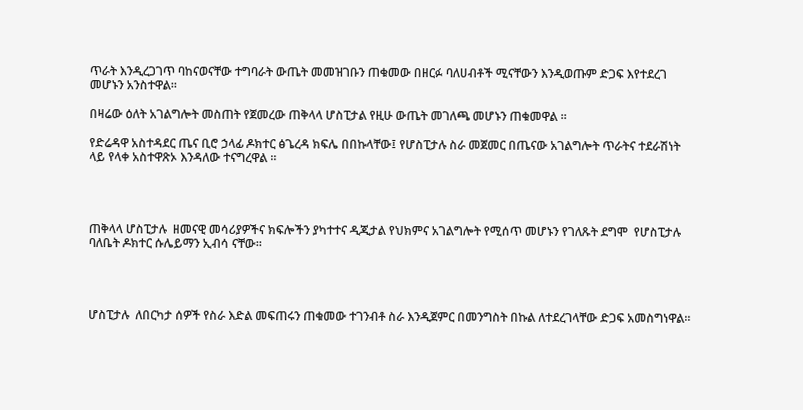ጥራት እንዲረጋገጥ ባከናወናቸው ተግባራት ውጤት መመዝገቡን ጠቁመው በዘርፉ ባለሀብቶች ሚናቸውን እንዲወጡም ድጋፍ እየተደረገ መሆኑን አንስተዋል።

በዛሬው ዕለት አገልግሎት መስጠት የጀመረው ጠቅላላ ሆስፒታል የዚሁ ውጤት መገለጫ መሆኑን ጠቁመዋል ።

የድሬዳዋ አስተዳደር ጤና ቢሮ ኃላፊ ዶክተር ፅጌረዳ ክፍሌ በበኩላቸው፤ የሆስፒታሉ ስራ መጀመር በጤናው አገልግሎት ጥራትና ተደራሽነት ላይ የላቀ አስተዋጽኦ እንዳለው ተናግረዋል ።




ጠቅላላ ሆስፒታሉ  ዘመናዊ መሳሪያዎችና ክፍሎችን ያካተተና ዲጂታል የህክምና አገልግሎት የሚሰጥ መሆኑን የገለጹት ደግሞ  የሆስፒታሉ ባለቤት ዶክተር ሱሌይማን ኢብሳ ናቸው።




ሆስፒታሉ  ለበርካታ ሰዎች የስራ እድል መፍጠሩን ጠቁመው ተገንብቶ ስራ እንዲጀምር በመንግስት በኩል ለተደረገላቸው ድጋፍ አመስግነዋል።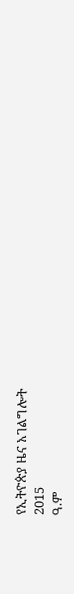የኢትዮጵያ ዜና አገልግሎት
2015
ዓ.ም